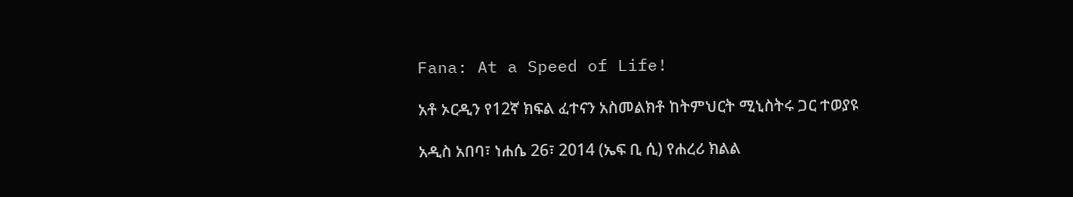Fana: At a Speed of Life!

አቶ ኦርዲን የ12ኛ ክፍል ፈተናን አስመልክቶ ከትምህርት ሚኒስትሩ ጋር ተወያዩ

አዲስ አበባ፣ ነሐሴ 26፣ 2014 (ኤፍ ቢ ሲ) የሐረሪ ክልል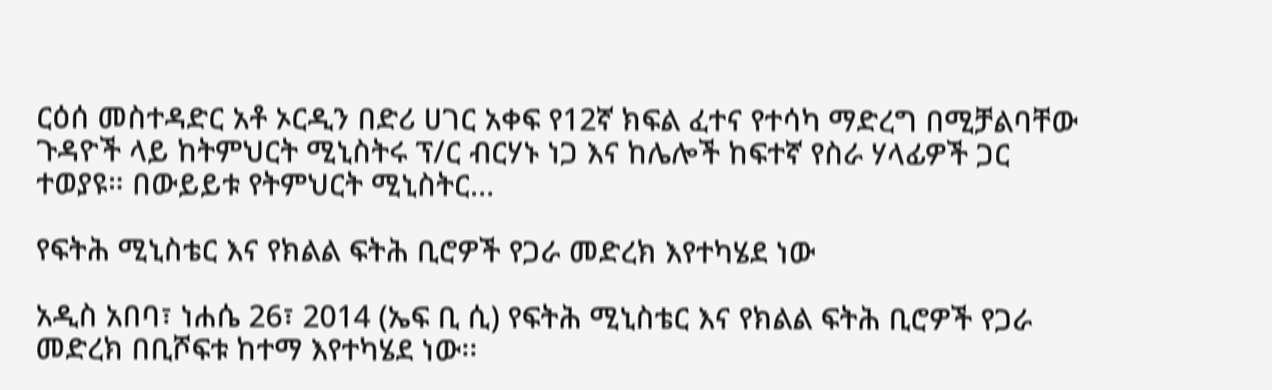ርዕሰ መስተዳድር አቶ ኦርዲን በድሪ ሀገር አቀፍ የ12ኛ ክፍል ፈተና የተሳካ ማድረግ በሚቻልባቸው ጉዳዮች ላይ ከትምህርት ሚኒስትሩ ፕ/ር ብርሃኑ ነጋ እና ከሌሎች ከፍተኛ የስራ ሃላፊዎች ጋር ተወያዩ። በውይይቱ የትምህርት ሚኒስትር…

የፍትሕ ሚኒስቴር እና የክልል ፍትሕ ቢሮዎች የጋራ መድረክ እየተካሄደ ነው

አዲስ አበባ፣ ነሐሴ 26፣ 2014 (ኤፍ ቢ ሲ) የፍትሕ ሚኒስቴር እና የክልል ፍትሕ ቢሮዎች የጋራ መድረክ በቢሾፍቱ ከተማ እየተካሄደ ነው፡፡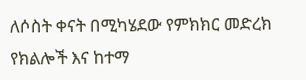ለሶስት ቀናት በሚካሄደው የምክክር መድረክ የክልሎች እና ከተማ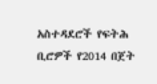አስተዳደሮች የፍትሕ ቢሮዎች የ2014 በጀት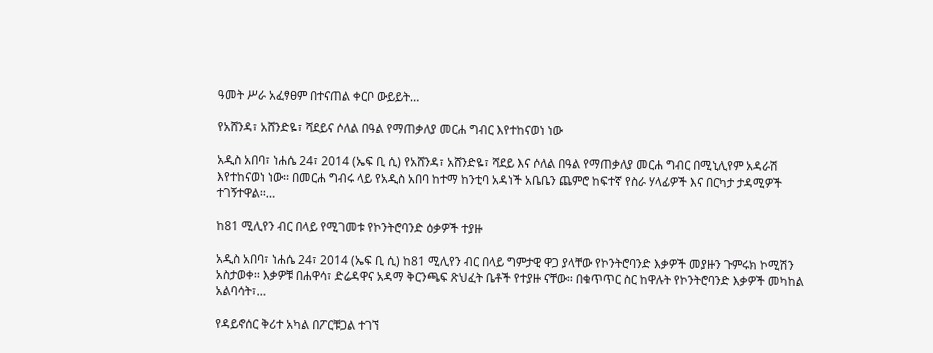ዓመት ሥራ አፈፃፀም በተናጠል ቀርቦ ውይይት…

የአሸንዳ፣ አሸንድዬ፣ ሻደይና ሶለል በዓል የማጠቃለያ መርሐ ግብር እየተከናወነ ነው

አዲስ አበባ፣ ነሐሴ 24፣ 2014 (ኤፍ ቢ ሲ) የአሸንዳ፣ አሸንድዬ፣ ሻደይ እና ሶለል በዓል የማጠቃለያ መርሐ ግብር በሚኒሊየም አዳራሽ እየተከናወነ ነው፡፡ በመርሐ ግብሩ ላይ የአዲስ አበባ ከተማ ከንቲባ አዳነች አቤቤን ጨምሮ ከፍተኛ የስራ ሃላፊዎች እና በርካታ ታዳሚዎች ተገኝተዋል፡፡…

ከ81 ሚሊየን ብር በላይ የሚገመቱ የኮንትሮባንድ ዕቃዎች ተያዙ

አዲስ አበባ፣ ነሐሴ 24፣ 2014 (ኤፍ ቢ ሲ) ከ81 ሚሊየን ብር በላይ ግምታዊ ዋጋ ያላቸው የኮንትሮባንድ እቃዎች መያዙን ጉምሩክ ኮሚሽን አስታወቀ፡፡ እቃዎቹ በሐዋሳ፣ ድሬዳዋና አዳማ ቅርንጫፍ ጽህፈት ቤቶች የተያዙ ናቸው፡፡ በቁጥጥር ስር ከዋሉት የኮንትሮባንድ እቃዎች መካከል አልባሳት፣…

የዳይኖሰር ቅሪተ አካል በፖርቹጋል ተገኘ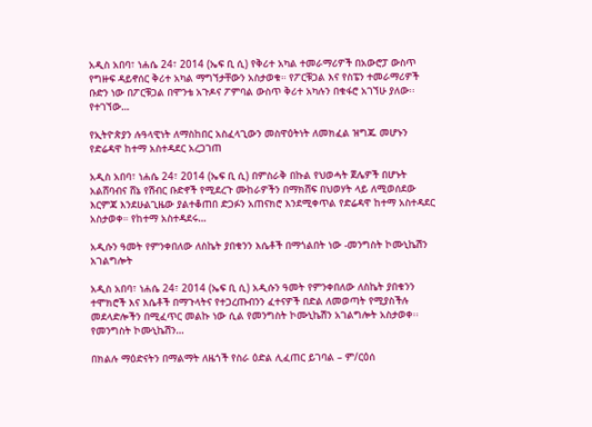አዲስ አበባ፣ ነሐሴ 24፣ 2014 (ኤፍ ቢ ሲ) የቅሪተ አካል ተመራማሪዎች በአውሮፓ ውስጥ የግዙፍ ዳይኖሰር ቅሪተ አካል ማግኘታቸውን አስታወቁ። የፖርቹጋል እና የስፔን ተመራማሪዎች ቡድን ነው በፖርቹጋል በሞንቴ አጉዶና ፖምባል ውስጥ ቅሪተ አካሉን በቁፋሮ አገኘሁ ያለው፡፡ የተገኘው…

የኢትዮጵያን ሉዓላዊነት ለማስከበር አስፈላጊውን መስዋዕትነት ለመክፈል ዝግጁ መሆኑን የድሬዳዋ ከተማ አስተዳደር አረጋገጠ

አዲስ አበባ፣ ነሐሴ 24፣ 2014 (ኤፍ ቢ ሲ) በምስራቅ በኩል የህወሓት ጀሌዎች በሆኑት አልሸባብና ሸኔ የሽብር ቡድኖች የሚደረጉ ሙከራዎችን በማክሸፍ በህወሃት ላይ ለሚወሰደው እርምጃ እንደሁልጊዜው ያልተቆጠበ ድጋፉን አጠናክሮ እንደሚቀጥል የድሬዳዋ ከተማ አስተዳደር አስታወቀ። የከተማ አስተዳደሩ…

አዲሱን ዓመት የምንቀበለው ለስኬት ያበቁንን እሴቶች በማጎልበት ነው -መንግስት ኮሙኒኬሽን አገልግሎት

አዲስ አበባ፣ ነሐሴ 24፣ 2014 (ኤፍ ቢ ሲ) አዲሱን ዓመት የምንቀበለው ለስኬት ያበቁንን ተሞክሮች እና እሴቶች በማጉላትና የተጋረጡብንን ፈተናዎች በድል ለመወጣት የሚያስችሉ መደላድሎችን በሚፈጥር መልኩ ነው ሲል የመንግስት ኮሙኒኬሽን አገልግሎት አስታወቀ፡፡ የመንግስት ኮሙኒኬሽን…

በክልሉ ማዕድናትን በማልማት ለዜጎች የስራ ዕድል ሊፈጠር ይገባል – ም/ርዕሰ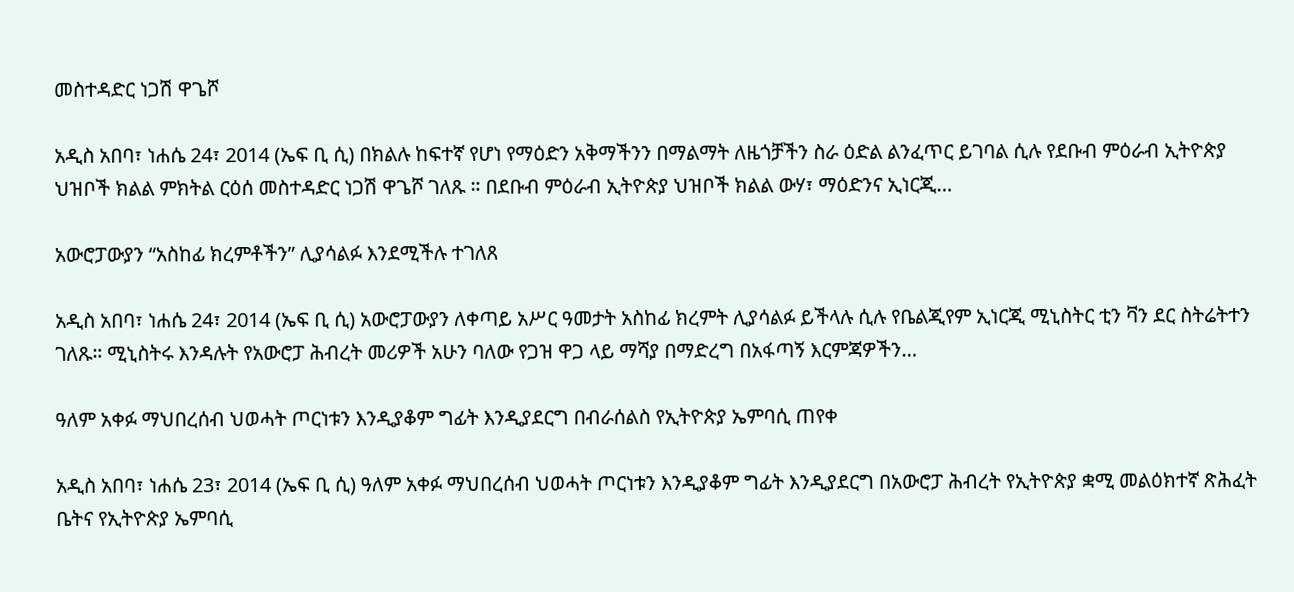መስተዳድር ነጋሽ ዋጌሾ

አዲስ አበባ፣ ነሐሴ 24፣ 2014 (ኤፍ ቢ ሲ) በክልሉ ከፍተኛ የሆነ የማዕድን አቅማችንን በማልማት ለዜጎቻችን ስራ ዕድል ልንፈጥር ይገባል ሲሉ የደቡብ ምዕራብ ኢትዮጵያ ህዝቦች ክልል ምክትል ርዕሰ መስተዳድር ነጋሽ ዋጌሾ ገለጹ ። በደቡብ ምዕራብ ኢትዮጵያ ህዝቦች ክልል ውሃ፣ ማዕድንና ኢነርጂ…

አውሮፓውያን “አስከፊ ክረምቶችን” ሊያሳልፉ እንደሚችሉ ተገለጸ

አዲስ አበባ፣ ነሐሴ 24፣ 2014 (ኤፍ ቢ ሲ) አውሮፓውያን ለቀጣይ አሥር ዓመታት አስከፊ ክረምት ሊያሳልፉ ይችላሉ ሲሉ የቤልጂየም ኢነርጂ ሚኒስትር ቲን ቫን ደር ስትሬትተን ገለጹ። ሚኒስትሩ እንዳሉት የአውሮፓ ሕብረት መሪዎች አሁን ባለው የጋዝ ዋጋ ላይ ማሻያ በማድረግ በአፋጣኝ እርምጃዎችን…

ዓለም አቀፉ ማህበረሰብ ህወሓት ጦርነቱን እንዲያቆም ግፊት እንዲያደርግ በብራሰልስ የኢትዮጵያ ኤምባሲ ጠየቀ

አዲስ አበባ፣ ነሐሴ 23፣ 2014 (ኤፍ ቢ ሲ) ዓለም አቀፉ ማህበረሰብ ህወሓት ጦርነቱን እንዲያቆም ግፊት እንዲያደርግ በአውሮፓ ሕብረት የኢትዮጵያ ቋሚ መልዕክተኛ ጽሕፈት ቤትና የኢትዮጵያ ኤምባሲ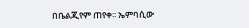በቤልጂየም ጠየቀ፡፡ ኤምባሲው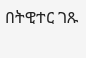በትዊተር ገጹ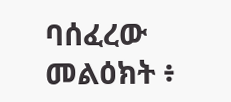ባሰፈረው መልዕክት ፥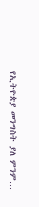የኢትዮጵያ መንግስት ያለ ምንም…